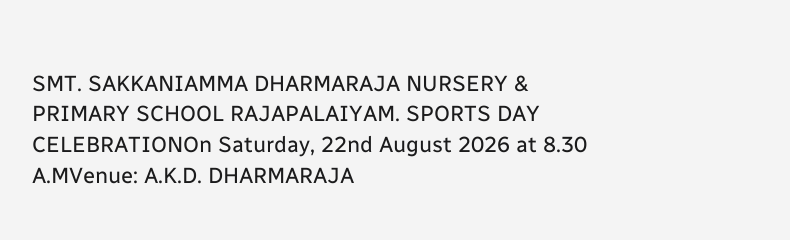SMT. SAKKANIAMMA DHARMARAJA NURSERY & PRIMARY SCHOOL RAJAPALAIYAM. SPORTS DAY CELEBRATIONOn Saturday, 22nd August 2026 at 8.30 A.MVenue: A.K.D. DHARMARAJA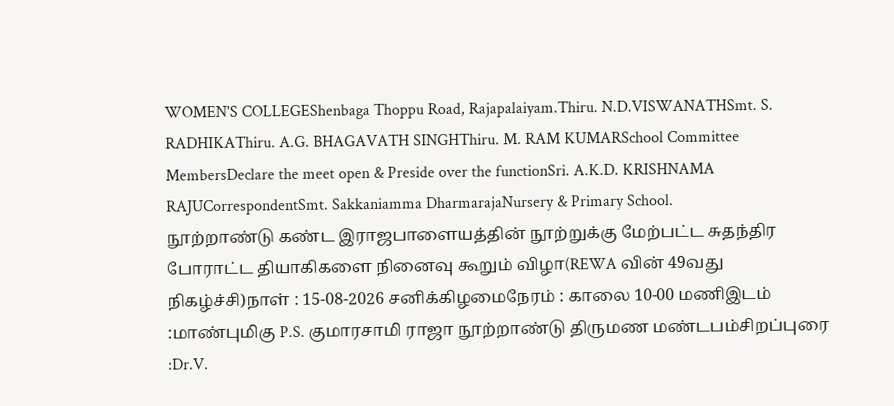WOMEN'S COLLEGEShenbaga Thoppu Road, Rajapalaiyam.Thiru. N.D.VISWANATHSmt. S. RADHIKAThiru. A.G. BHAGAVATH SINGHThiru. M. RAM KUMARSchool Committee MembersDeclare the meet open & Preside over the functionSri. A.K.D. KRISHNAMA RAJUCorrespondentSmt. Sakkaniamma DharmarajaNursery & Primary School.
நூற்றாண்டு கண்ட இராஜபாளையத்தின் நூற்றுக்கு மேற்பட்ட சுதந்திர போராட்ட தியாகிகளை நினைவு கூறும் விழா(REWA வின் 49வது நிகழ்ச்சி)நாள் : 15-08-2026 சனிக்கிழமைநேரம் : காலை 10-00 மணிஇடம் :மாண்புமிகு P.S. குமாரசாமி ராஜா நூற்றாண்டு திருமண மண்டபம்சிறப்புரை :Dr.V.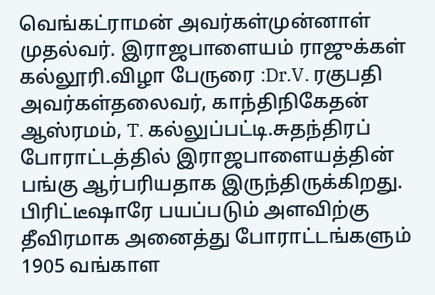வெங்கட்ராமன் அவர்கள்முன்னாள் முதல்வர். இராஜபாளையம் ராஜுக்கள் கல்லூரி.விழா பேருரை :Dr.V. ரகுபதி அவர்கள்தலைவர், காந்திநிகேதன் ஆஸ்ரமம், T. கல்லுப்பட்டி.சுதந்திரப் போராட்டத்தில் இராஜபாளையத்தின் பங்கு ஆர்பரியதாக இருந்திருக்கிறது. பிரிட்டீஷாரே பயப்படும் அளவிற்கு தீவிரமாக அனைத்து போராட்டங்களும் 1905 வங்காள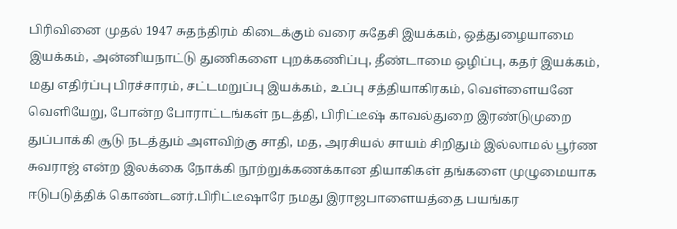பிரிவினை முதல் 1947 சுதந்திரம் கிடைக்கும் வரை சுதேசி இயக்கம், ஒத்துழையாமை இயக்கம், அன்னியநாட்டு துணிகளை புறக்கணிப்பு, தீண்டாமை ஒழிப்பு, கதர் இயக்கம், மது எதிர்ப்பு பிரச்சாரம், சட்டமறுப்பு இயக்கம், உப்பு சத்தியாகிரகம், வெள்ளையனே வெளியேறு, போன்ற போராட்டங்கள் நடத்தி, பிரிட்டீஷ் காவல்துறை இரண்டுமுறை துப்பாக்கி சூடு நடத்தும் அளவிற்கு சாதி, மத, அரசியல் சாயம் சிறிதும் இல்லாமல் பூர்ண சுவராஜ் என்ற இலக்கை நோக்கி நூற்றுக்கணக்கான தியாகிகள் தங்களை முழுமையாக ஈடுபடுத்திக் கொண்டனர்.பிரிட்டீஷாரே நமது இராஜபாளையத்தை பயங்கர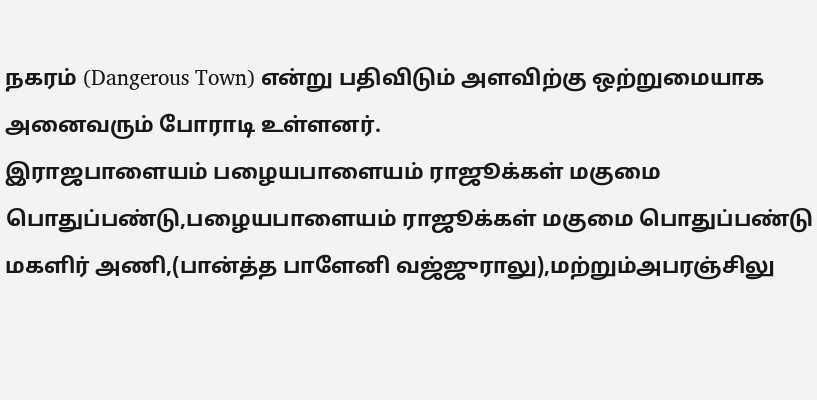நகரம் (Dangerous Town) என்று பதிவிடும் அளவிற்கு ஒற்றுமையாக அனைவரும் போராடி உள்ளனர்.
இராஜபாளையம் பழையபாளையம் ராஜூக்கள் மகுமை பொதுப்பண்டு,பழையபாளையம் ராஜூக்கள் மகுமை பொதுப்பண்டு மகளிர் அணி,(பான்த்த பாளேனி வஜ்ஜுராலு),மற்றும்அபரஞ்சிலு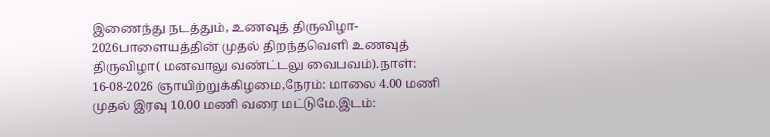இணைந்து நடத்தும், உணவுத் திருவிழா- 2026பாளையத்தின் முதல் திறந்தவெளி உணவுத் திருவிழா( மனவாலு வண்ட்டலு வைபவம்).நாள்: 16-08-2026 ஞாயிற்றுக்கிழமை,நேரம்: மாலை 4.00 மணி முதல் இரவு 10.00 மணி வரை மட்டுமே.இடம்: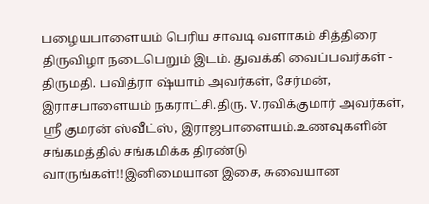பழையபாளையம் பெரிய சாவடி வளாகம் சித்திரை திருவிழா நடைபெறும் இடம். துவக்கி வைப்பவர்கள் - திருமதி. பவித்ரா ஷ்யாம் அவர்கள், சேர்மன், இராசபாளையம் நகராட்சி.திரு. V.ரவிக்குமார் அவர்கள், ஸ்ரீ குமரன் ஸ்வீட்ஸ், இராஜபாளையம்.உணவுகளின் சங்கமத்தில் சங்கமிக்க திரண்டு வாருங்கள்!!இனிமையான இசை, சுவையான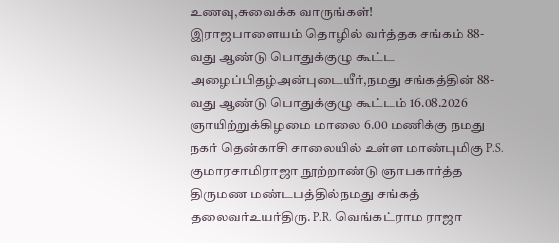உணவு,சுவைக்க வாருங்கள்!
இராஜபாளையம் தொழில் வர்த்தக சங்கம் 88-வது ஆண்டு பொதுக்குழு கூட்ட அழைப்பிதழ்அன்புடையீர்,நமது சங்கத்தின் 88-வது ஆண்டு பொதுக்குழு கூட்டம் 16.08.2026 ஞாயிற்றுக்கிழமை மாலை 6.00 மணிக்கு நமது நகர் தென்காசி சாலையில் உள்ள மாண்புமிகு P.S. குமாரசாமிராஜா நூற்றாண்டு ஞாபகார்த்த திருமண மண்டபத்தில்நமது சங்கத் தலைவர்உயர்திரு. P.R. வெங்கட்ராம ராஜா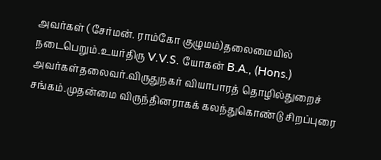அவர்கள் (சேர்மன். ராம்கோ குழுமம்)தலைமையில் நடைபெறும்.உயர்திரு V.V.S. யோகன் B.A., (Hons.) அவர்கள்தலைவர்.விருதுநகர் வியாபாரத் தொழில்துறைச் சங்கம்.முதன்மை விருந்தினராகக் கலந்துகொண்டு சிறப்புரை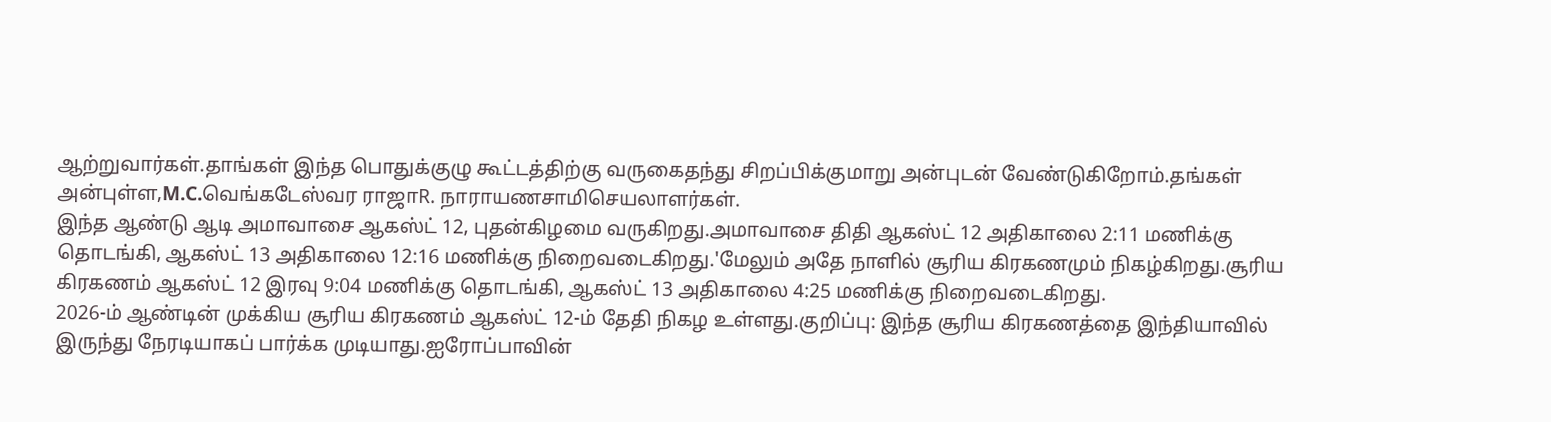ஆற்றுவார்கள்.தாங்கள் இந்த பொதுக்குழு கூட்டத்திற்கு வருகைதந்து சிறப்பிக்குமாறு அன்புடன் வேண்டுகிறோம்.தங்கள் அன்புள்ள,M.C.வெங்கடேஸ்வர ராஜாR. நாராயணசாமிசெயலாளர்கள்.
இந்த ஆண்டு ஆடி அமாவாசை ஆகஸ்ட் 12, புதன்கிழமை வருகிறது.அமாவாசை திதி ஆகஸ்ட் 12 அதிகாலை 2:11 மணிக்கு தொடங்கி, ஆகஸ்ட் 13 அதிகாலை 12:16 மணிக்கு நிறைவடைகிறது.'மேலும் அதே நாளில் சூரிய கிரகணமும் நிகழ்கிறது.சூரிய கிரகணம் ஆகஸ்ட் 12 இரவு 9:04 மணிக்கு தொடங்கி, ஆகஸ்ட் 13 அதிகாலை 4:25 மணிக்கு நிறைவடைகிறது.
2026-ம் ஆண்டின் முக்கிய சூரிய கிரகணம் ஆகஸ்ட் 12-ம் தேதி நிகழ உள்ளது.குறிப்பு: இந்த சூரிய கிரகணத்தை இந்தியாவில் இருந்து நேரடியாகப் பார்க்க முடியாது.ஐரோப்பாவின்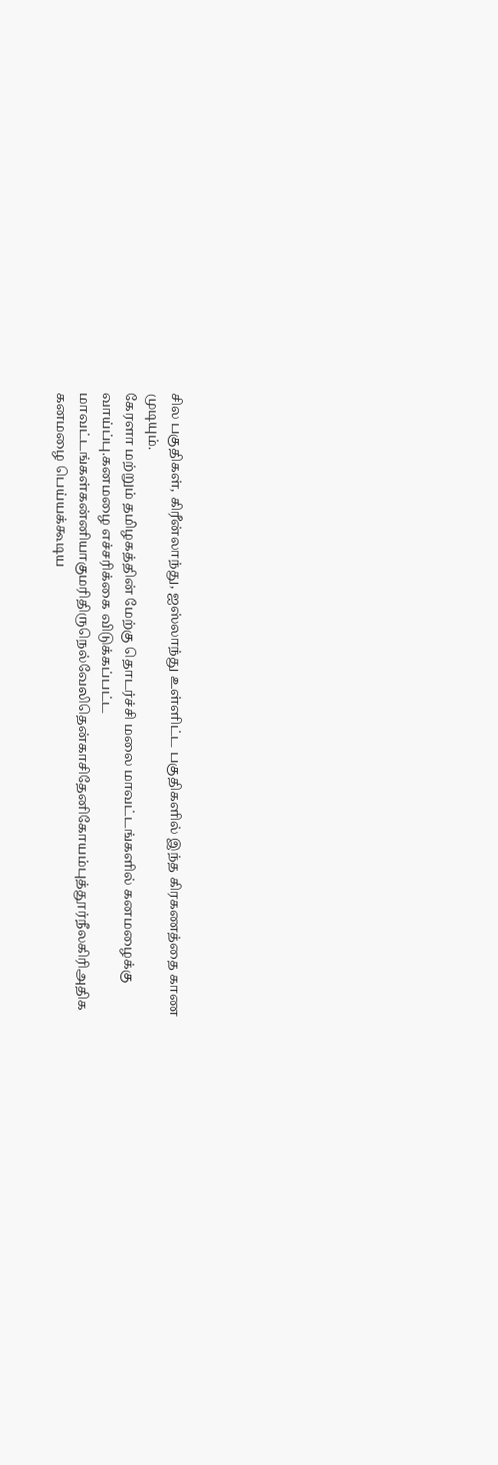சில பகுதிகள், கிரீன்லாந்து, ஐஸ்லாந்து உள்ளிட்ட பகுதிகளில் இந்த கிரகணத்தை காண முடியும்.
கேரளா மற்றும் தமிழகத்தின் மேற்கு தொடர்ச்சி மலை மாவட்டங்களில் கனமழைக்கு வாய்ப்பு.கனமழை எச்சரிக்கை விடுக்கப்பட்ட மாவட்டங்கள்கன்னியாகுமரிதிருநெல்வேலிதென்காசிதேனிகோயம்புத்தூர்நீலகிரிஅதிக கனமழை பெய்யக்கூடிய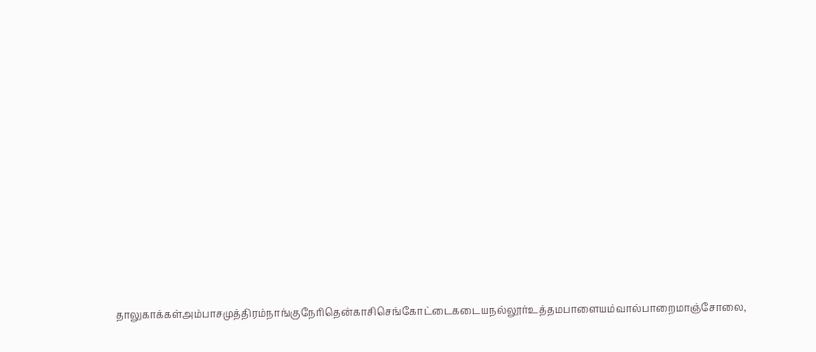தாலுகாக்கள்அம்பாசமுத்திரம்நாங்குநேரிதென்காசிசெங்கோட்டைகடையநல்லூர்உத்தமபாளையம்வால்பாறைமாஞ்சோலை,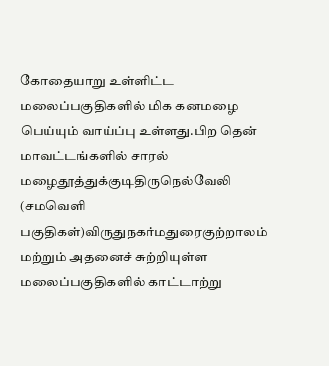கோதையாறு உள்ளிட்ட மலைப்பகுதிகளில் மிக கனமழை பெய்யும் வாய்ப்பு உள்ளது.பிற தென் மாவட்டங்களில் சாரல் மழைதூத்துக்குடிதிருநெல்வேலி (சமவெளி பகுதிகள்)விருதுநகர்மதுரைகுற்றாலம் மற்றும் அதனைச் சுற்றியுள்ள மலைப்பகுதிகளில் காட்டாற்று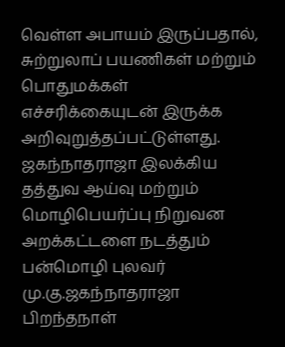வெள்ள அபாயம் இருப்பதால், சுற்றுலாப் பயணிகள் மற்றும் பொதுமக்கள் எச்சரிக்கையுடன் இருக்க அறிவுறுத்தப்பட்டுள்ளது.
ஜகந்நாதராஜா இலக்கிய தத்துவ ஆய்வு மற்றும் மொழிபெயர்ப்பு நிறுவன அறக்கட்டளை நடத்தும் பன்மொழி புலவர் மு.கு.ஜகந்நாதராஜா பிறந்தநாள்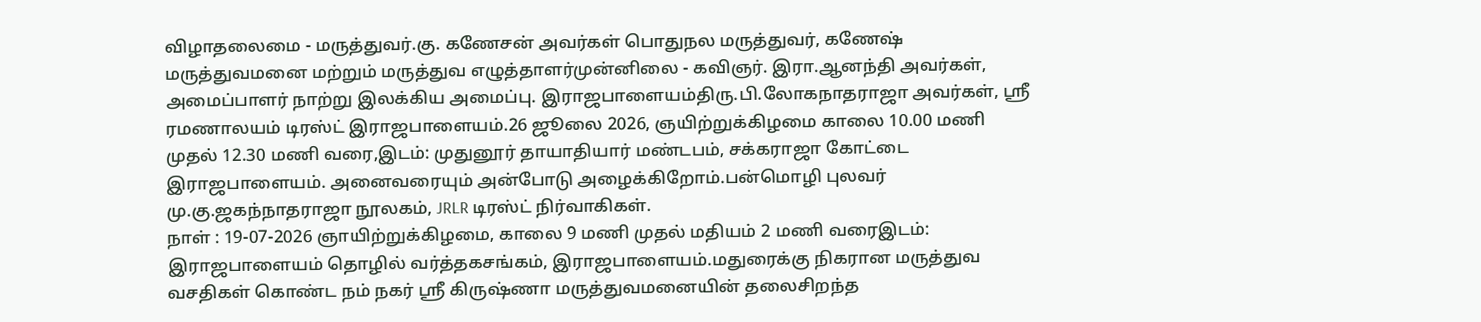விழாதலைமை - மருத்துவர்.கு. கணேசன் அவர்கள் பொதுநல மருத்துவர், கணேஷ் மருத்துவமனை மற்றும் மருத்துவ எழுத்தாளர்முன்னிலை - கவிஞர். இரா.ஆனந்தி அவர்கள், அமைப்பாளர் நாற்று இலக்கிய அமைப்பு. இராஜபாளையம்திரு.பி.லோகநாதராஜா அவர்கள், ஸ்ரீ ரமணாலயம் டிரஸ்ட் இராஜபாளையம்.26 ஜூலை 2026, ஞயிற்றுக்கிழமை காலை 10.00 மணி முதல் 12.30 மணி வரை,இடம்: முதுனூர் தாயாதியார் மண்டபம், சக்கராஜா கோட்டை இராஜபாளையம். அனைவரையும் அன்போடு அழைக்கிறோம்.பன்மொழி புலவர் மு.கு.ஜகந்நாதராஜா நூலகம், JRLR டிரஸ்ட் நிர்வாகிகள்.
நாள் : 19-07-2026 ஞாயிற்றுக்கிழமை, காலை 9 மணி முதல் மதியம் 2 மணி வரைஇடம்: இராஜபாளையம் தொழில் வர்த்தகசங்கம், இராஜபாளையம்.மதுரைக்கு நிகரான மருத்துவ வசதிகள் கொண்ட நம் நகர் ஸ்ரீ கிருஷ்ணா மருத்துவமனையின் தலைசிறந்த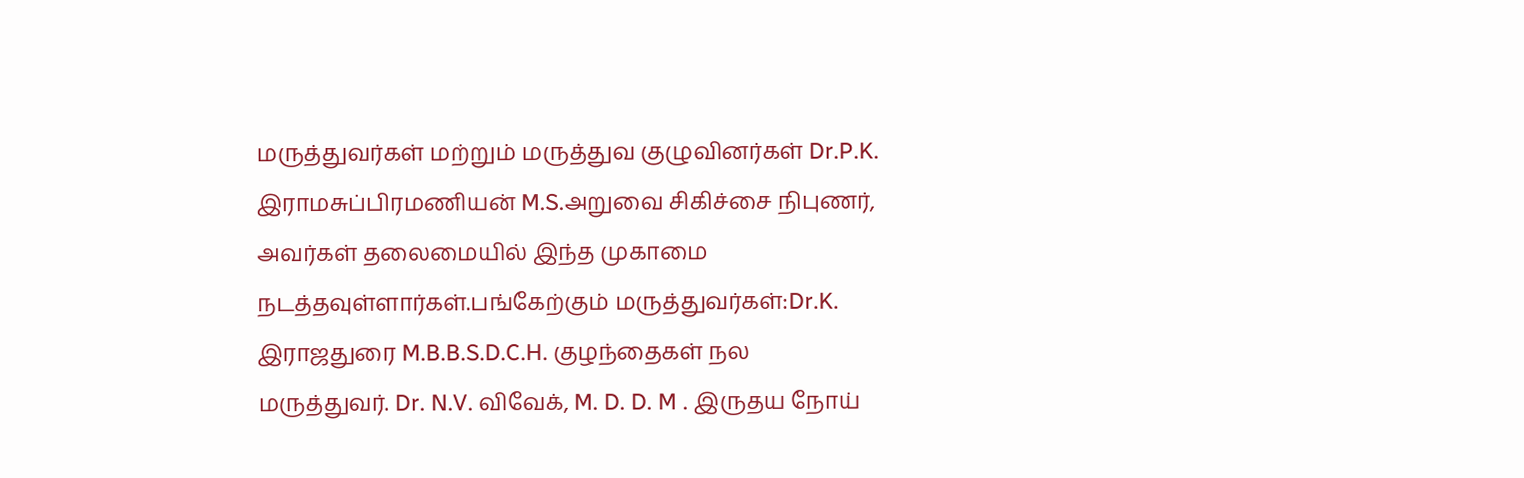மருத்துவர்கள் மற்றும் மருத்துவ குழுவினர்கள் Dr.P.K. இராமசுப்பிரமணியன் M.S.அறுவை சிகிச்சை நிபுணர், அவர்கள் தலைமையில் இந்த முகாமை நடத்தவுள்ளார்கள்.பங்கேற்கும் மருத்துவர்கள்:Dr.K. இராஜதுரை M.B.B.S.D.C.H. குழந்தைகள் நல மருத்துவர். Dr. N.V. விவேக், M. D. D. M . இருதய நோய்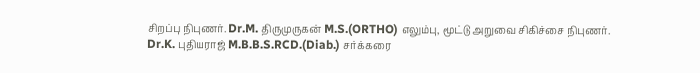சிறப்பு நிபுணர். Dr.M. திருமுருகன் M.S.(ORTHO) எலும்பு, மூட்டு அறுவை சிகிச்சை நிபுணர். Dr.K. புதியராஜ் M.B.B.S.RCD.(Diab.) சர்க்கரை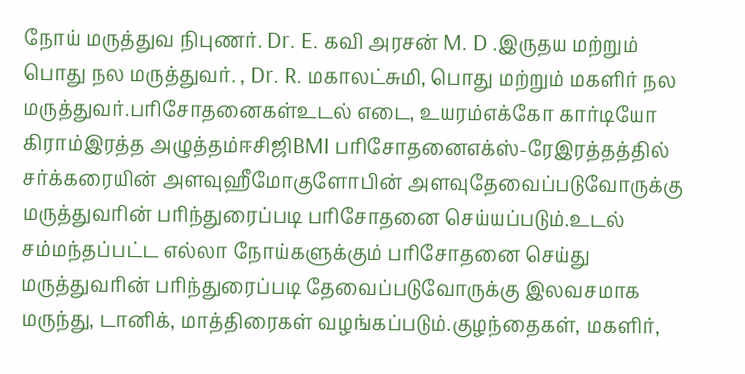நோய் மருத்துவ நிபுணர். Dr. E. கவி அரசன் M. D .இருதய மற்றும் பொது நல மருத்துவர். , Dr. R. மகாலட்சுமி, பொது மற்றும் மகளிர் நல மருத்துவர்.பரிசோதனைகள்உடல் எடை, உயரம்எக்கோ கார்டியோ கிராம்இரத்த அழுத்தம்ஈசிஜிBMI பரிசோதனைஎக்ஸ்-ரேஇரத்தத்தில் சர்க்கரையின் அளவுஹீமோகுளோபின் அளவுதேவைப்படுவோருக்கு மருத்துவரின் பரிந்துரைப்படி பரிசோதனை செய்யப்படும்.உடல் சம்மந்தப்பட்ட எல்லா நோய்களுக்கும் பரிசோதனை செய்து மருத்துவரின் பரிந்துரைப்படி தேவைப்படுவோருக்கு இலவசமாக மருந்து, டானிக், மாத்திரைகள் வழங்கப்படும்.குழந்தைகள், மகளிர்,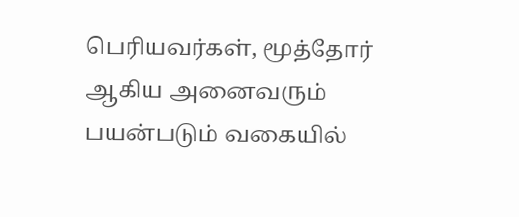பெரியவர்கள், மூத்தோர் ஆகிய அனைவரும் பயன்படும் வகையில்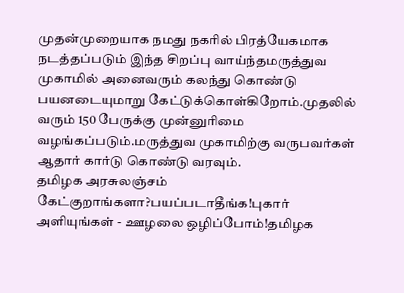முதன்முறையாக நமது நகரில் பிரத்யேகமாக நடத்தப்படும் இந்த சிறப்பு வாய்ந்தமருத்துவ முகாமில் அனைவரும் கலந்து கொண்டு பயனடையுமாறு கேட்டுக்கொள்கிறோம்.முதலில் வரும் 150 பேருக்கு முன்னுரிமை வழங்கப்படும்.மருத்துவ முகாமிற்கு வருபவர்கள் ஆதார் கார்டு கொண்டு வரவும்.
தமிழக அரசுலஞ்சம் கேட்குறாங்களா?பயப்படாதீங்க!புகார் அளியுங்கள் - ஊழலை ஒழிப்போம்!தமிழக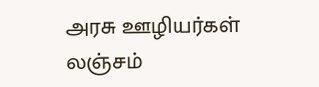அரசு ஊழியர்கள் லஞ்சம்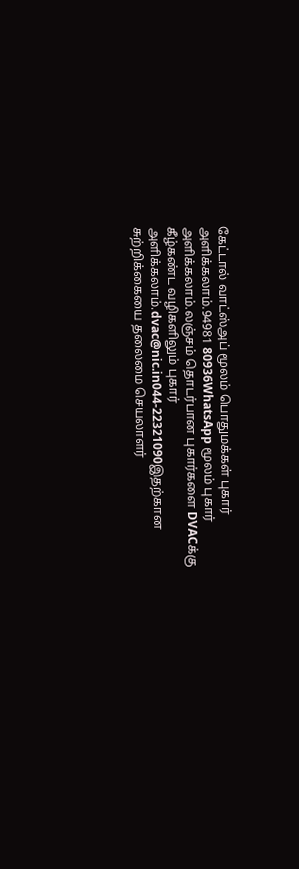கேட்டால் வாட்ஸ்அப் மூலம் பொதுமக்கள் புகார் அளிக்கலாம்.94981 80936WhatsApp மூலம் புகார் அளிக்கலாம்.லஞ்சம் தொடர்பான புகார்களை DVACக்கு கீழ்கண்ட வழிகளிலும் புகார் அளிக்கலாம்.dvac@nic.in044-22321090இதற்கான சுற்றிக்கையை தலைமை செயலாளர்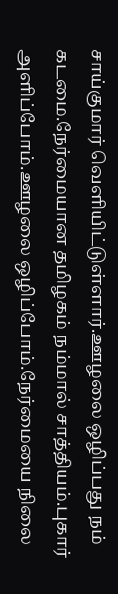சாய்குமார் வெளியிட்டுள்ளார்.ஊழலை ஒழிப்பது நம் கடமை.நேர்மையான தமிழகம் நம்மால் சாத்தியம்.புகார் அளிப்போம்.ஊழலை ஒழிப்போம்.நேர்மையை நிலை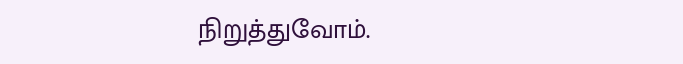நிறுத்துவோம்.